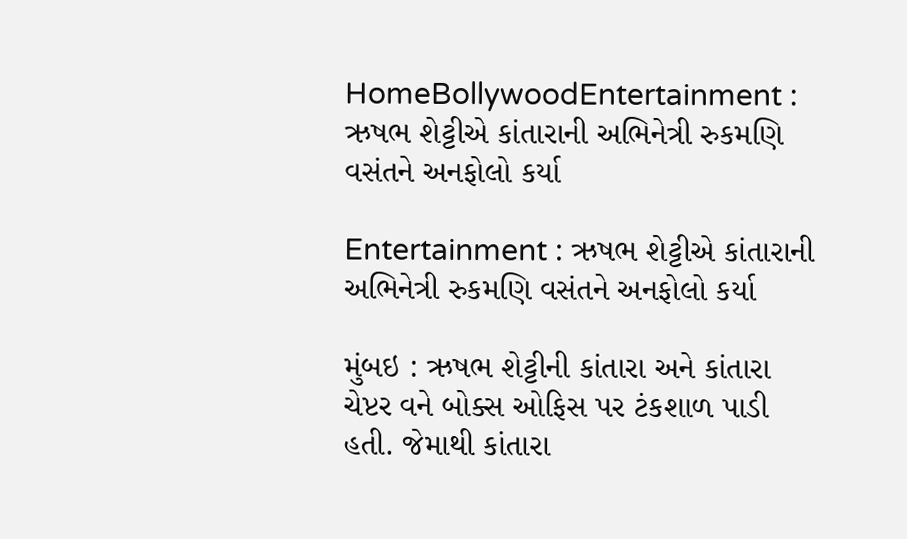HomeBollywoodEntertainment : ઋષભ શેટ્ટીએ કાંતારાની અભિનેત્રી રુકમણિ વસંતને અનફોલો કર્યા

Entertainment : ઋષભ શેટ્ટીએ કાંતારાની અભિનેત્રી રુકમણિ વસંતને અનફોલો કર્યા

મુંબઇ : ઋષભ શેટ્ટીની કાંતારા અને કાંતારા ચેપ્ટર વને બોક્સ ઓફિસ પર ટંકશાળ પાડી હતી. જેમાથી કાંતારા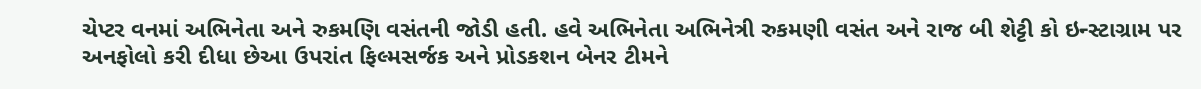ચેપ્ટર વનમાં અભિનેતા અને રુકમણિ વસંતની જોડી હતી. હવે અભિનેતા અભિનેત્રી રુકમણી વસંત અને રાજ બી શેટ્ટી કો ઇન્સ્ટાગ્રામ પર અનફોલો કરી દીધા છેઆ ઉપરાંત ફિલ્મસર્જક અને પ્રોડકશન બેનર ટીમને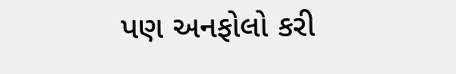પણ અનફોલો કરી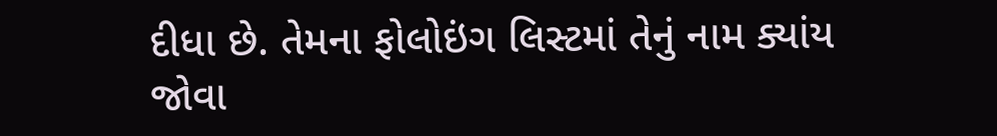દીધા છે. તેમના ફોલોઇંગ લિસ્ટમાં તેનું નામ ક્યાંય જોવા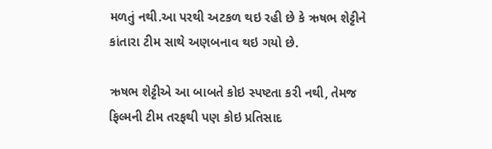મળતું નથી.આ પરથી અટકળ થઇ રહી છે કે ઋષભ શેટ્ટીને કાંતારા ટીમ સાથે અણબનાવ થઇ ગયો છે.

ઋષભ શેટ્ટીએ આ બાબતે કોઇ સ્પષ્ટતા કરી નથી, તેમજ ફિલ્મની ટીમ તરફથી પણ કોઇ પ્રતિસાદ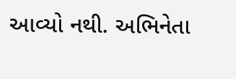આવ્યો નથી. અભિનેતા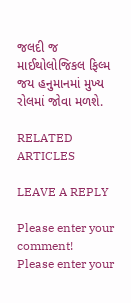જલદી જ માઈથોલોજિકલ ફિલ્મ જય હનુમાનમાં મુખ્ય રોલમાં જોવા મળશે.

RELATED ARTICLES

LEAVE A REPLY

Please enter your comment!
Please enter your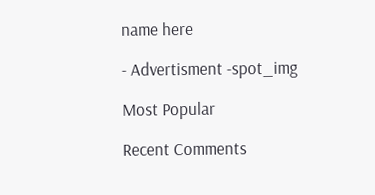name here

- Advertisment -spot_img

Most Popular

Recent Comments